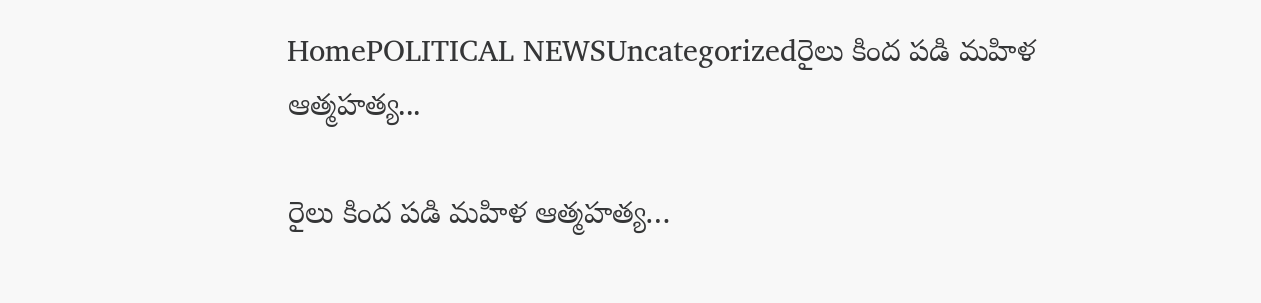HomePOLITICAL NEWSUncategorizedరైలు కింద పడి మహిళ ఆత్మహత్య...

రైలు కింద పడి మహిళ ఆత్మహత్య…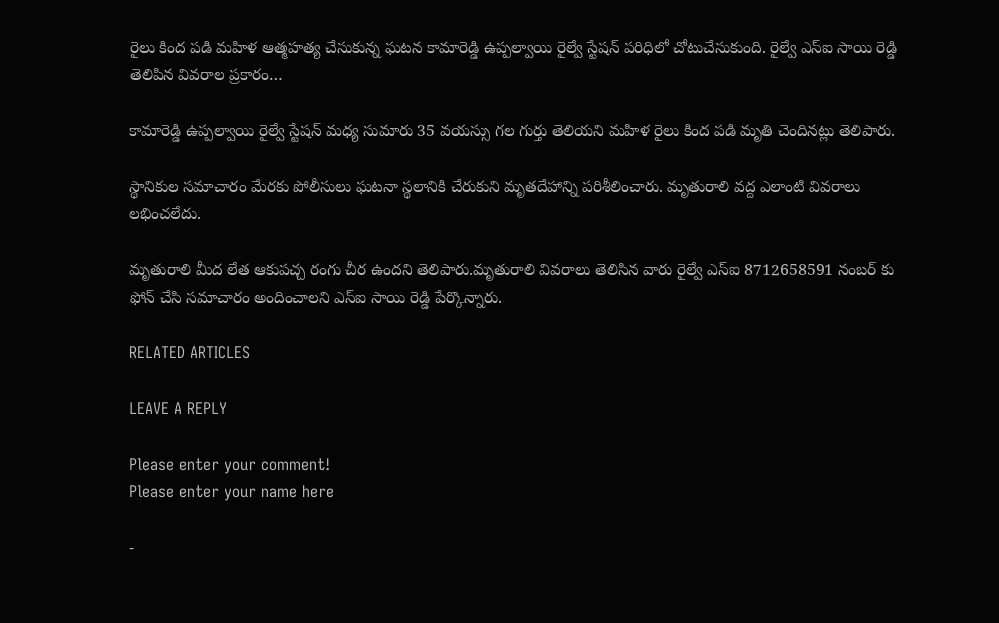రైలు కింద పడి మహిళ ఆత్మహత్య చేసుకున్న ఘటన కామారెడ్డి ఉప్పల్వాయి రైల్వే స్టేషన్ పరిధిలో చోటుచేసుకుంది. రైల్వే ఎస్ఐ సాయి రెడ్డి తెలిపిన వివరాల ప్రకారం…

కామారెడ్డి ఉప్పల్వాయి రైల్వే స్టేషన్ మధ్య సుమారు 35 వయస్సు గల గుర్తు తెలియని మహిళ రైలు కింద పడి మృతి చెందినట్లు తెలిపారు.

స్థానికుల సమాచారం మేరకు పోలీసులు ఘటనా స్థలానికి చేరుకుని మృతదేహాన్ని పరిశీలించారు. మృతురాలి వద్ద ఎలాంటి వివరాలు లభించలేదు.

మృతురాలి మీద లేత ఆకుపచ్చ రంగు చీర ఉందని తెలిపారు.మృతురాలి వివరాలు తెలిసిన వారు రైల్వే ఎస్ఐ 8712658591 నంబర్ కు ఫోన్ చేసి సమాచారం అందించాలని ఎస్ఐ సాయి రెడ్డి పేర్కొన్నారు.

RELATED ARTICLES

LEAVE A REPLY

Please enter your comment!
Please enter your name here

-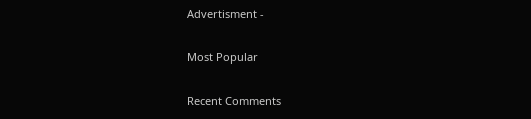Advertisment -

Most Popular

Recent Comments